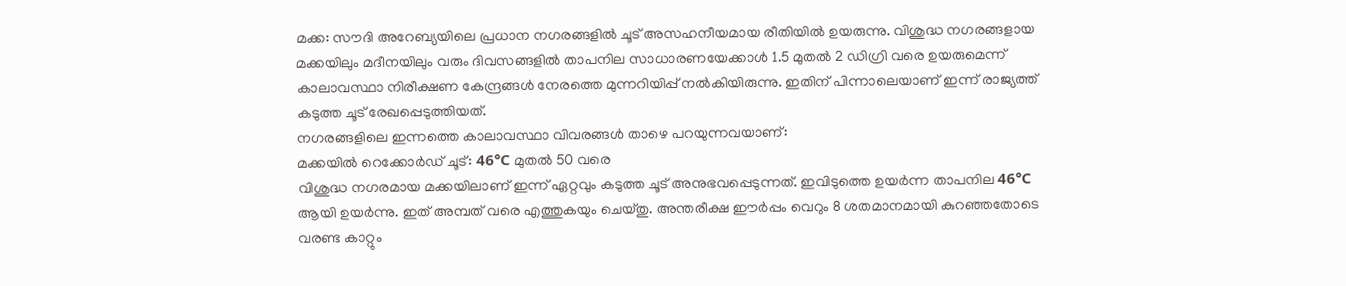മക്ക: സൗദി അറേബ്യയിലെ പ്രധാന നഗരങ്ങളിൽ ചൂട് അസഹനീയമായ രീതിയിൽ ഉയരുന്നു. വിശുദ്ധ നഗരങ്ങളായ മക്കയിലും മദീനയിലും വരും ദിവസങ്ങളിൽ താപനില സാധാരണയേക്കാൾ 1.5 മുതൽ 2 ഡിഗ്രി വരെ ഉയരുമെന്ന് കാലാവസ്ഥാ നിരീക്ഷണ കേന്ദ്രങ്ങൾ നേരത്തെ മുന്നറിയിപ്പ് നൽകിയിരുന്നു. ഇതിന് പിന്നാലെയാണ് ഇന്ന് രാജ്യത്ത് കടുത്ത ചൂട് രേഖപ്പെടുത്തിയത്.
നഗരങ്ങളിലെ ഇന്നത്തെ കാലാവസ്ഥാ വിവരങ്ങൾ താഴെ പറയുന്നവയാണ്:
മക്കയിൽ റെക്കോർഡ് ചൂട്: 46°C മുതൽ 50 വരെ
വിശുദ്ധ നഗരമായ മക്കയിലാണ് ഇന്ന് ഏറ്റവും കടുത്ത ചൂട് അനുഭവപ്പെടുന്നത്. ഇവിടുത്തെ ഉയർന്ന താപനില 46°C ആയി ഉയർന്നു. ഇത് അമ്പത് വരെ എത്തുകയും ചെയ്തു. അന്തരീക്ഷ ഈർപ്പം വെറും 8 ശതമാനമായി കുറഞ്ഞതോടെ വരണ്ട കാറ്റും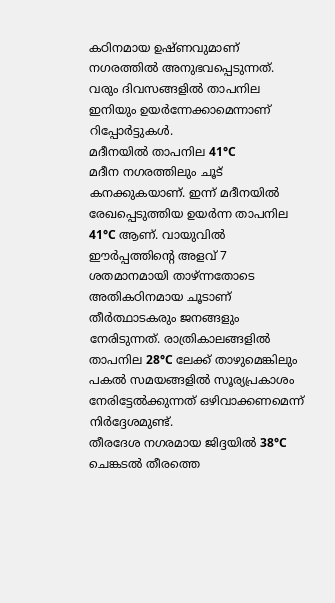കഠിനമായ ഉഷ്ണവുമാണ് നഗരത്തിൽ അനുഭവപ്പെടുന്നത്. വരും ദിവസങ്ങളിൽ താപനില ഇനിയും ഉയർന്നേക്കാമെന്നാണ് റിപ്പോർട്ടുകൾ.
മദീനയിൽ താപനില 41°C
മദീന നഗരത്തിലും ചൂട് കനക്കുകയാണ്. ഇന്ന് മദീനയിൽ രേഖപ്പെടുത്തിയ ഉയർന്ന താപനില 41°C ആണ്. വായുവിൽ ഈർപ്പത്തിന്റെ അളവ് 7 ശതമാനമായി താഴ്ന്നതോടെ അതികഠിനമായ ചൂടാണ് തീർത്ഥാടകരും ജനങ്ങളും നേരിടുന്നത്. രാത്രികാലങ്ങളിൽ താപനില 28°C ലേക്ക് താഴുമെങ്കിലും പകൽ സമയങ്ങളിൽ സൂര്യപ്രകാശം നേരിട്ടേൽക്കുന്നത് ഒഴിവാക്കണമെന്ന് നിർദ്ദേശമുണ്ട്.
തീരദേശ നഗരമായ ജിദ്ദയിൽ 38°C
ചെങ്കടൽ തീരത്തെ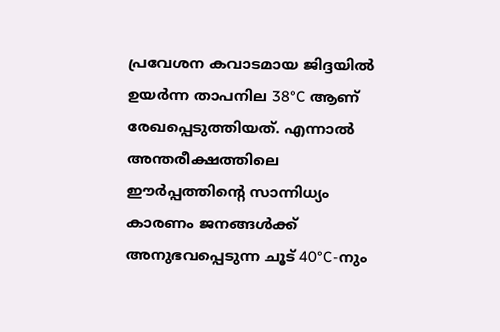പ്രവേശന കവാടമായ ജിദ്ദയിൽ ഉയർന്ന താപനില 38°C ആണ് രേഖപ്പെടുത്തിയത്. എന്നാൽ അന്തരീക്ഷത്തിലെ ഈർപ്പത്തിന്റെ സാന്നിധ്യം കാരണം ജനങ്ങൾക്ക് അനുഭവപ്പെടുന്ന ചൂട് 40°C-നും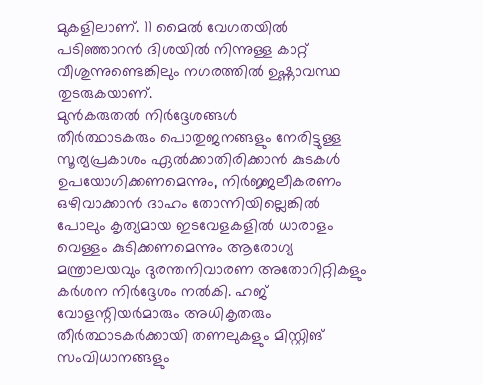മുകളിലാണ്. 11 മൈൽ വേഗതയിൽ പടിഞ്ഞാറൻ ദിശയിൽ നിന്നുള്ള കാറ്റ് വീശുന്നുണ്ടെങ്കിലും നഗരത്തിൽ ഉഷ്ണാവസ്ഥ തുടരുകയാണ്.
മുൻകരുതൽ നിർദ്ദേശങ്ങൾ
തീർത്ഥാടകരും പൊതുജനങ്ങളും നേരിട്ടുള്ള സൂര്യപ്രകാശം ഏൽക്കാതിരിക്കാൻ കുടകൾ ഉപയോഗിക്കണമെന്നും, നിർജ്ജലീകരണം ഒഴിവാക്കാൻ ദാഹം തോന്നിയില്ലെങ്കിൽ പോലും കൃത്യമായ ഇടവേളകളിൽ ധാരാളം വെള്ളം കുടിക്കണമെന്നും ആരോഗ്യ മന്ത്രാലയവും ദുരന്തനിവാരണ അതോറിറ്റികളും കർശന നിർദ്ദേശം നൽകി. ഹജ് വോളന്റിയർമാരും അധികൃതരും തീർത്ഥാടകർക്കായി തണലുകളും മിസ്റ്റിങ് സംവിധാനങ്ങളും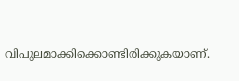വിപുലമാക്കിക്കൊണ്ടിരിക്കുകയാണ്.